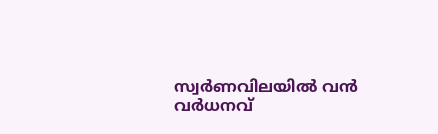സ്വര്‍ണവിലയില്‍ വന്‍ വര്‍ധനവ്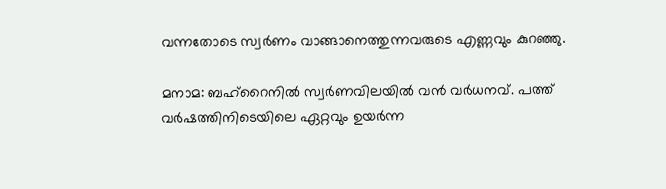വന്നതോടെ സ്വര്‍ണം വാങ്ങാനെത്തുന്നവരുടെ എണ്ണവും കുറഞ്ഞു.

മനാമ: ബഹ്റൈനില്‍ സ്വര്‍ണവിലയില്‍ വന്‍ വര്‍ധനവ്. പത്ത് വര്‍ഷത്തിനിടെയിലെ ഏറ്റവും ഉയര്‍ന്ന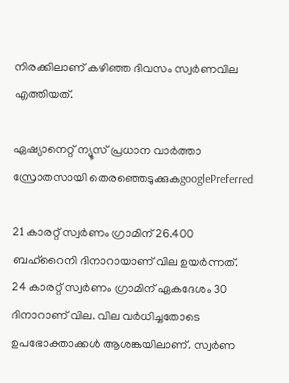നിരക്കിലാണ് കഴിഞ്ഞ ദിവസം സ്വര്‍ണവില എത്തിയത്.

ഏഷ്യാനെറ്റ് ന്യൂസ് പ്രധാന വാർത്താ സ്രോതസായി തെരഞ്ഞെടുക്കുകgooglePreferred

21 കാരറ്റ് സ്വര്‍ണം ഗ്രാമിന് 26.400 ബഹ്റൈനി ദിനാറായാണ് വില ഉയര്‍ന്നത്. 24 കാരറ്റ് സ്വര്‍ണം ഗ്രാമിന് ഏകദേശം 30 ദിനാറാണ് വില. വില വര്‍ധിച്ചതോടെ ഉപഭോക്താക്കള്‍ ആശങ്കയിലാണ്. സ്വര്‍ണ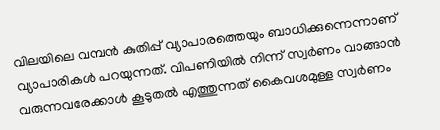വിലയിലെ വമ്പന്‍ കുതിപ്പ് വ്യാപാരത്തെയും ബാധിക്കുന്നെന്നാണ് വ്യാപാരികൾ പറയുന്നത്. വിപണിയില്‍ നിന്ന് സ്വര്‍ണം വാങ്ങാന്‍ വരുന്നവരേക്കാള്‍ കൂടുതല്‍ എത്തുന്നത് കൈവശമുള്ള സ്വര്‍ണം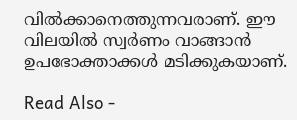വില്‍ക്കാനെത്തുന്നവരാണ്. ഈ വിലയില്‍ സ്വര്‍ണം വാങ്ങാന്‍ ഉപഭോക്താക്കള്‍ മടിക്കുകയാണ്.

Read Also -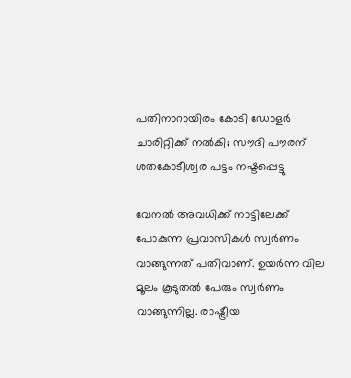പതിനാറായിരം കോടി ഡോളര്‍ ചാരിറ്റിക്ക് നല്‍കി; സൗദി പൗരന് ശതകോടീശ്വര പട്ടം നഷ്ടപ്പെട്ടു

വേനല്‍ അവധിക്ക് നാട്ടിലേക്ക് പോകുന്ന പ്രവാസികള്‍ സ്വര്‍ണം വാങ്ങുന്നത് പതിവാണ്. ഉയര്‍ന്ന വില മൂലം കൂടുതല്‍ പേരും സ്വര്‍ണം വാങ്ങുന്നില്ല. രാഷ്ട്രീയ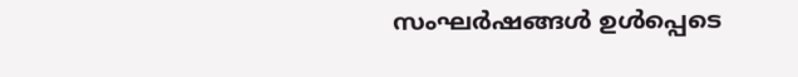സംഘര്‍ഷങ്ങള്‍ ഉള്‍പ്പെടെ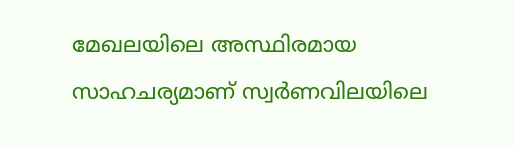മേഖലയിലെ അസ്ഥിരമായ സാഹചര്യമാണ് സ്വര്‍ണവിലയിലെ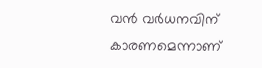വന്‍ വര്‍ധനവിന് കാരണമെന്നാണ്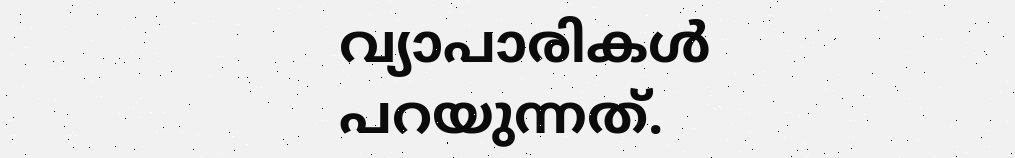വ്യാപാരികള്‍ പറയുന്നത്.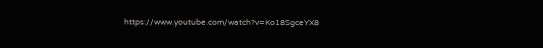https://www.youtube.com/watch?v=Ko18SgceYX8